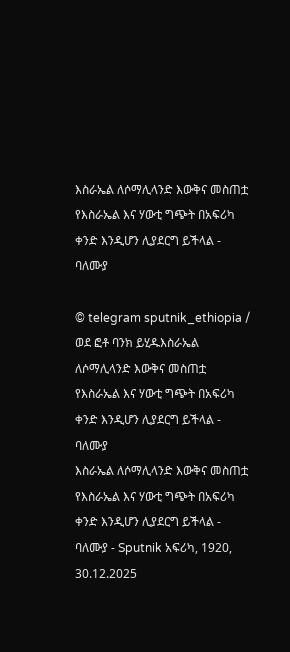እስራኤል ለሶማሊላንድ እውቅና መስጠቷ የእስራኤል እና ሃውቲ ግጭት በአፍሪካ ቀንድ እንዲሆን ሊያደርግ ይችላል - ባለሙያ

© telegram sputnik_ethiopia / ወደ ፎቶ ባንክ ይሂዱእስራኤል ለሶማሊላንድ እውቅና መስጠቷ የእስራኤል እና ሃውቲ ግጭት በአፍሪካ ቀንድ እንዲሆን ሊያደርግ ይችላል - ባለሙያ
እስራኤል ለሶማሊላንድ እውቅና መስጠቷ የእስራኤል እና ሃውቲ ግጭት በአፍሪካ ቀንድ እንዲሆን ሊያደርግ ይችላል - ባለሙያ - Sputnik አፍሪካ, 1920, 30.12.2025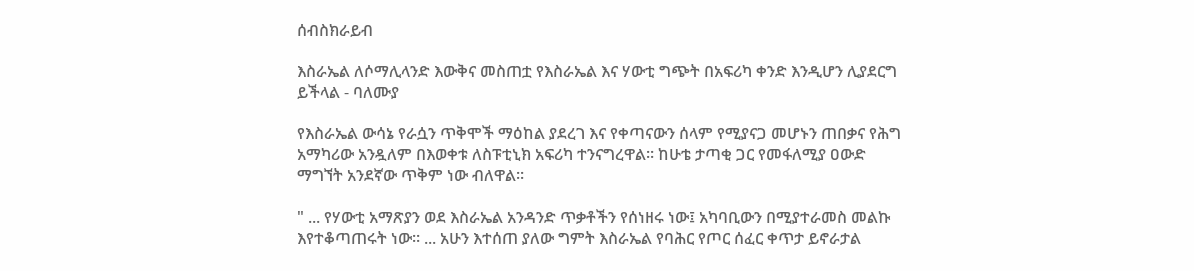ሰብስክራይብ

እስራኤል ለሶማሊላንድ እውቅና መስጠቷ የእስራኤል እና ሃውቲ ግጭት በአፍሪካ ቀንድ እንዲሆን ሊያደርግ ይችላል - ባለሙያ

የእስራኤል ውሳኔ የራሷን ጥቅሞች ማዕከል ያደረገ እና የቀጣናውን ሰላም የሚያናጋ መሆኑን ጠበቃና የሕግ አማካሪው አንዷለም በእወቀቱ ለስፑቲኒክ አፍሪካ ተንናግረዋል፡፡ ከሁቴ ታጣቂ ጋር የመፋለሚያ ዐውድ ማግኘት አንደኛው ጥቅም ነው ብለዋል፡፡

" ... የሃውቲ አማጽያን ወደ እስራኤል አንዳንድ ጥቃቶችን የሰነዘሩ ነው፤ አካባቢውን በሚያተራመስ መልኩ እየተቆጣጠሩት ነው። ... አሁን እተሰጠ ያለው ግምት እስራኤል የባሕር የጦር ሰፈር ቀጥታ ይኖራታል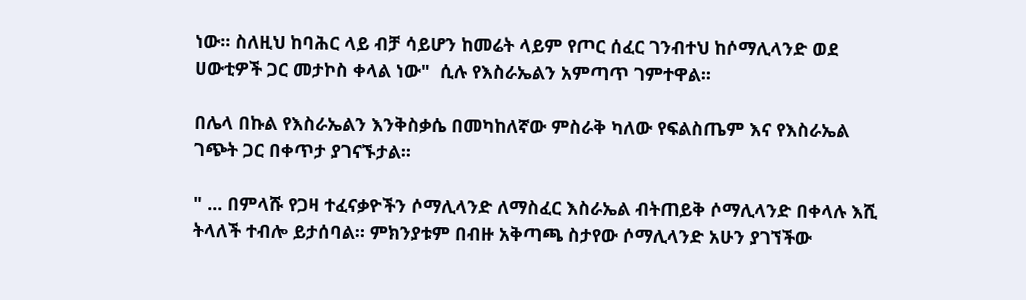ነው። ስለዚህ ከባሕር ላይ ብቻ ሳይሆን ከመሬት ላይም የጦር ሰፈር ገንብተህ ከሶማሊላንድ ወደ ሀውቲዎች ጋር መታኮስ ቀላል ነው"  ሲሉ የእስራኤልን አምጣጥ ገምተዋል፡፡

በሌላ በኩል የእስራኤልን እንቅስቃሴ በመካከለኛው ምስራቅ ካለው የፍልስጤም እና የእስራኤል ገጭት ጋር በቀጥታ ያገናኙታል፡፡

" ... በምላሹ የጋዛ ተፈናቃዮችን ሶማሊላንድ ለማስፈር እስራኤል ብትጠይቅ ሶማሊላንድ በቀላሉ እሺ ትላለች ተብሎ ይታሰባል። ምክንያቱም በብዙ አቅጣጫ ስታየው ሶማሊላንድ አሁን ያገኘችው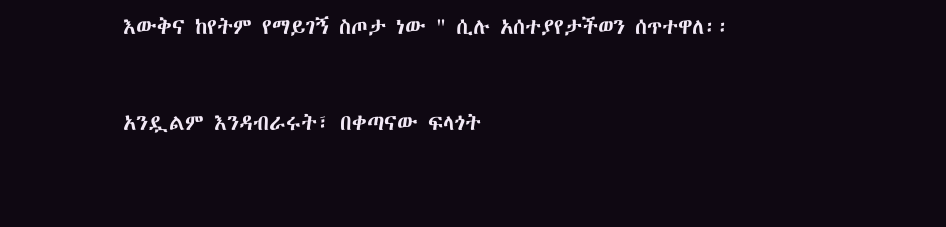እውቅና ከየትም የማይገኝ ስጦታ ነው " ሲሉ አሰተያየታችወን ሰጥተዋለ፡፡



አንዷልም እንዳብራሩት፣ በቀጣናው ፍላጎት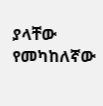ያላቸው የመካከለኛው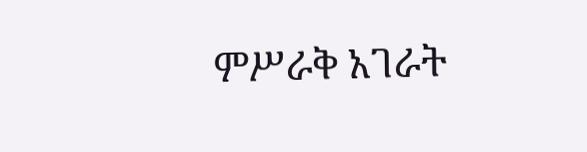ምሥራቅ አገራት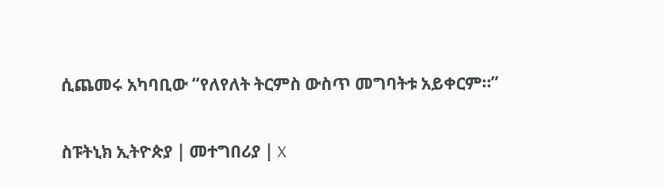ሲጨመሩ አካባቢው “የለየለት ትርምስ ውስጥ መግባትቱ አይቀርም።”

ስፑትኒክ ኢትዮጵያ | መተግበሪያ | X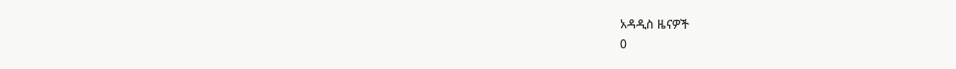አዳዲስ ዜናዎች
0